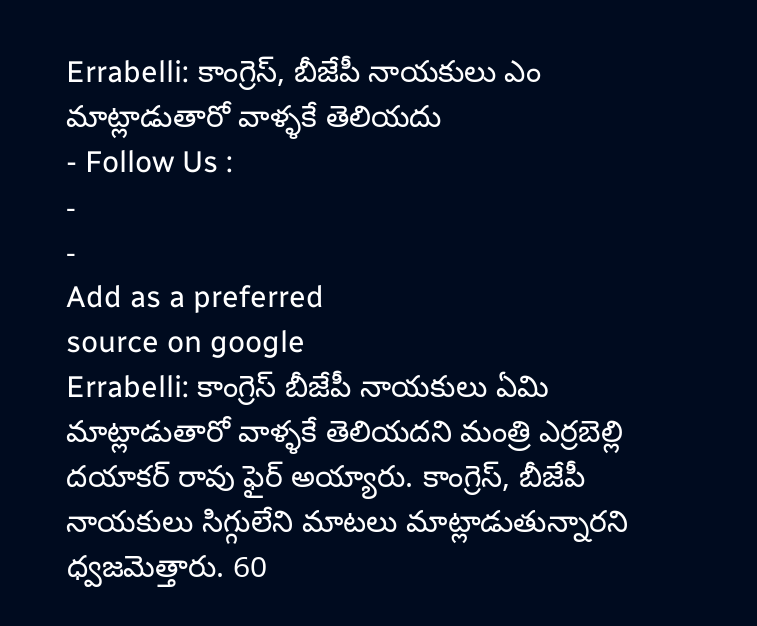Errabelli: కాంగ్రెస్, బీజేపీ నాయకులు ఎం మాట్లాడుతారో వాళ్ళకే తెలియదు
- Follow Us :
-
-
Add as a preferred
source on google
Errabelli: కాంగ్రెస్ బీజేపీ నాయకులు ఏమి మాట్లాడుతారో వాళ్ళకే తెలియదని మంత్రి ఎర్రబెల్లి దయాకర్ రావు ఫైర్ అయ్యారు. కాంగ్రెస్, బీజేపీ నాయకులు సిగ్గులేని మాటలు మాట్లాడుతున్నారని ధ్వజమెత్తారు. 60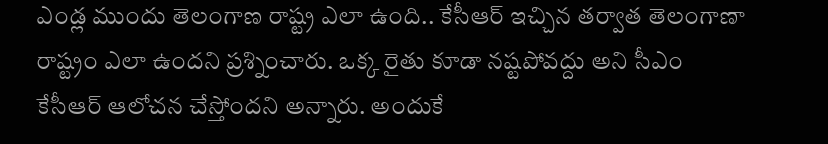ఎండ్ల ముందు తెలంగాణ రాష్ట్ర ఎలా ఉంది.. కేసీఆర్ ఇచ్చిన తర్వాత తెలంగాణా రాష్ట్రం ఎలా ఉందని ప్రశ్నించారు. ఒక్క రైతు కూడా నష్టపోవద్దు అని సీఎం కేసీఆర్ ఆలోచన చేస్తోందని అన్నారు. అందుకే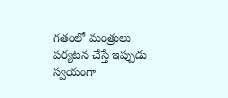గతంలో మంత్రులు పర్యటన చేస్తే ఇప్పుడు స్వయంగా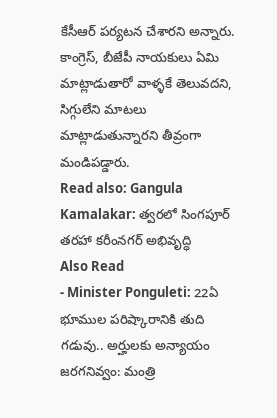కేసీఆర్ పర్యటన చేశారని అన్నారు. కాంగ్రెస్, బీజేపీ నాయకులు ఏమి మాట్లాడుతారో వాళ్ళకే తెలువదని, సిగ్గులేని మాటలు మాట్లాడుతున్నారని తీవ్రంగా మండిపడ్డారు.
Read also: Gangula Kamalakar: త్వరలో సింగపూర్ తరహా కరీంనగర్ అభివృద్ధి
Also Read
- Minister Ponguleti: 22ఏ భూముల పరిష్కారానికి తుది గడువు.. అర్హులకు అన్యాయం జరగనివ్వం: మంత్రి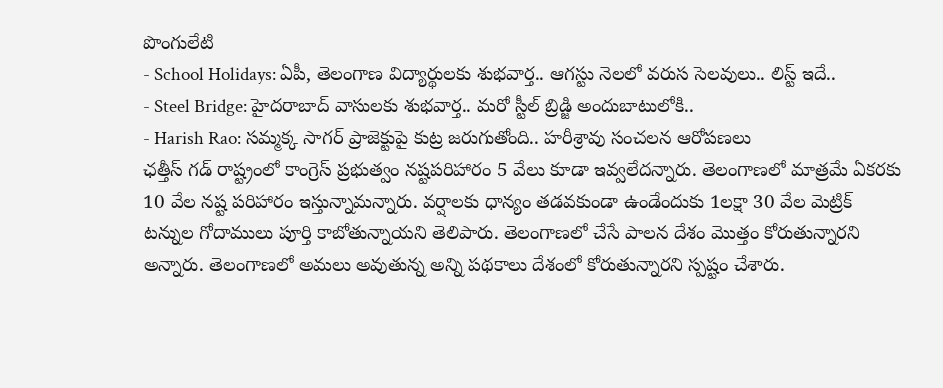పొంగులేటి
- School Holidays: ఏపీ, తెలంగాణ విద్యార్థులకు శుభవార్త.. ఆగస్టు నెలలో వరుస సెలవులు.. లిస్ట్ ఇదే..
- Steel Bridge: హైదరాబాద్ వాసులకు శుభవార్త.. మరో స్టీల్ బ్రిడ్జి అందుబాటులోకి..
- Harish Rao: సమ్మక్క సాగర్ ప్రాజెక్టుపై కుట్ర జరుగుతోంది.. హరీశ్రావు సంచలన ఆరోపణలు
ఛత్తీస్ గడ్ రాష్ట్రంలో కాంగ్రెస్ ప్రభుత్వం నష్టపరిహారం 5 వేలు కూడా ఇవ్వలేదన్నారు. తెలంగాణలో మాత్రమే ఏకరకు 10 వేల నష్ట పరిహారం ఇస్తున్నామన్నారు. వర్షాలకు ధాన్యం తడవకుండా ఉండేందుకు 1లక్షా 30 వేల మెట్రిక్ టన్నుల గోదాములు పూర్తి కాబోతున్నాయని తెలిపారు. తెలంగాణలో చేసే పాలన దేశం మొత్తం కోరుతున్నారని అన్నారు. తెలంగాణలో అమలు అవుతున్న అన్ని పథకాలు దేశంలో కోరుతున్నారని స్పష్టం చేశారు.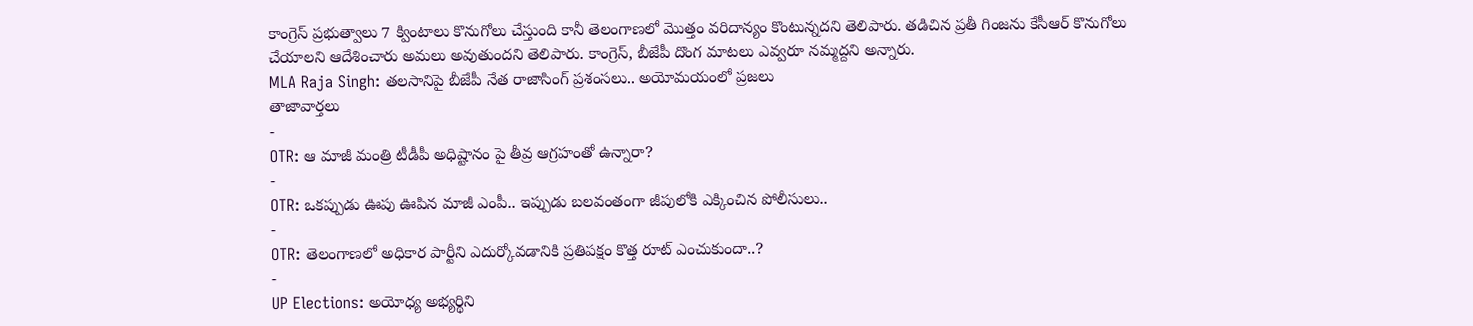కాంగ్రెస్ ప్రభుత్వాలు 7 క్వింటాలు కొనుగోలు చేస్తుంది కానీ తెలంగాణలో మొత్తం వరిదాన్యం కొంటున్నదని తెలిపారు. తడిచిన ప్రతీ గింజను కేసీఆర్ కొనుగోలు చేయాలని ఆదేశించారు అమలు అవుతుందని తెలిపారు. కాంగ్రెస్, బీజేపీ దొంగ మాటలు ఎవ్వరూ నమ్మద్దని అన్నారు.
MLA Raja Singh: తలసానిపై బీజేపీ నేత రాజాసింగ్ ప్రశంసలు.. అయోమయంలో ప్రజలు
తాజావార్తలు
-
OTR: ఆ మాజీ మంత్రి టీడీపీ అధిష్టానం పై తీవ్ర ఆగ్రహంతో ఉన్నారా?
-
OTR: ఒకప్పుడు ఊపు ఊపిన మాజీ ఎంపీ.. ఇప్పుడు బలవంతంగా జీపులోకి ఎక్కించిన పోలీసులు..
-
OTR: తెలంగాణలో అధికార పార్టీని ఎదుర్కోవడానికి ప్రతిపక్షం కొత్త రూట్ ఎంచుకుందా..?
-
UP Elections: అయోధ్య అభ్యర్థిని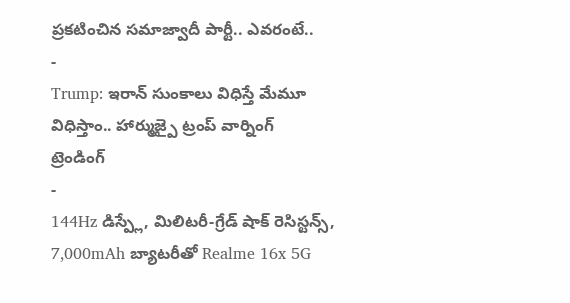ప్రకటించిన సమాజ్వాదీ పార్టీ.. ఎవరంటే..
-
Trump: ఇరాన్ సుంకాలు విధిస్తే మేమూ విధిస్తాం.. హార్ముజ్పై ట్రంప్ వార్నింగ్
ట్రెండింగ్
-
144Hz డిస్ప్లే, మిలిటరీ-గ్రేడ్ షాక్ రెసిస్టన్స్, 7,000mAh బ్యాటరీతో Realme 16x 5G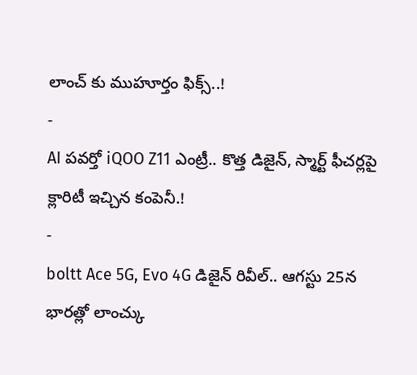లాంచ్ కు ముహూర్తం ఫిక్స్..!
-
AI పవర్తో iQOO Z11 ఎంట్రీ.. కొత్త డిజైన్, స్మార్ట్ ఫీచర్లపై క్లారిటీ ఇచ్చిన కంపెనీ.!
-
boltt Ace 5G, Evo 4G డిజైన్ రివీల్.. ఆగస్టు 25న భారత్లో లాంచ్కు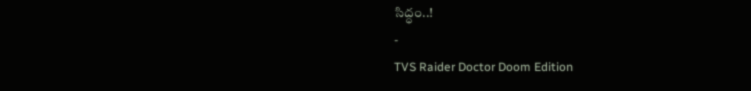సిద్ధం..!
-
TVS Raider Doctor Doom Edition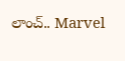లాంచ్.. Marvel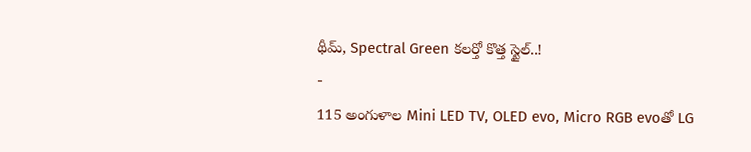థీమ్, Spectral Green కలర్తో కొత్త స్టైల్..!
-
115 అంగుళాల Mini LED TV, OLED evo, Micro RGB evoతో LG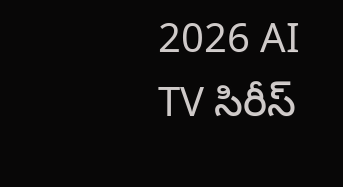2026 AI TV సిరీస్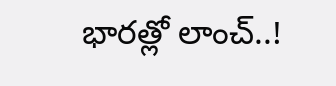భారత్లో లాంచ్..!